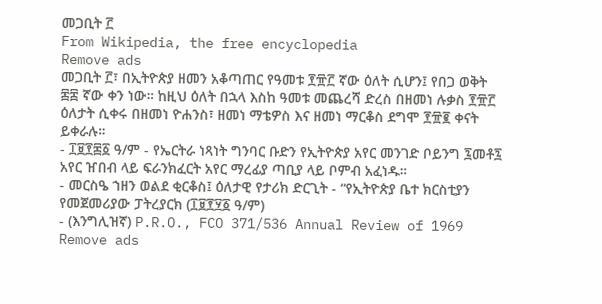መጋቢት ፫
From Wikipedia, the free encyclopedia
Remove ads
መጋቢት ፫፣ በኢትዮጵያ ዘመን አቆጣጠር የዓመቱ ፻፹፫ ኛው ዕለት ሲሆን፤ የበጋ ወቅት ፷፰ ኛው ቀን ነው። ከዚህ ዕለት በኋላ እስከ ዓመቱ መጨረሻ ድረስ በዘመነ ሉቃስ ፻፹፫ ዕለታት ሲቀሩ በዘመነ ዮሐንስ፣ ዘመነ ማቴዎስ እና ዘመነ ማርቆስ ደግሞ ፻፹፪ ቀናት ይቀራሉ።
- ፲፱፻፷፩ ዓ/ም - የኤርትራ ነጻነት ግንባር ቡድን የኢትዮጵያ አየር መንገድ ቦይንግ ፯መቶ፯ አየር ዠበብ ላይ ፍራንክፈርት አየር ማረፊያ ጣቢያ ላይ ቦምብ አፈነዱ።
- መርስዔ ኀዘን ወልደ ቂርቆስ፤ ዕለታዊ የታሪክ ድርጊት - “የኢትዮጵያ ቤተ ክርስቲያን የመጀመሪያው ፓትረያርክ (፲፱፻፶፩ ዓ/ም)
- (እንግሊዝኛ) P.R.O., FCO 371/536 Annual Review of 1969
Remove ads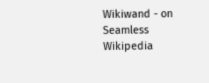Wikiwand - on
Seamless Wikipedia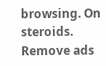browsing. On steroids.
Remove ads